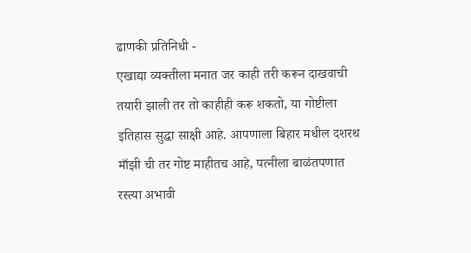ढाणकी प्रतिनिधी -
एखाद्या व्यक्तीला मनात जर काही तरी करून दाखवाची तयारी झाली तर तो काहीही करू शकतो, या गोष्टीला इतिहास सुद्धा साक्षी आहे. आपणाला बिहार मधील दशरथ माँझी ची तर गोष्ट माहीतच आहे, पत्नीला बाळंतपणात रस्त्या अभावी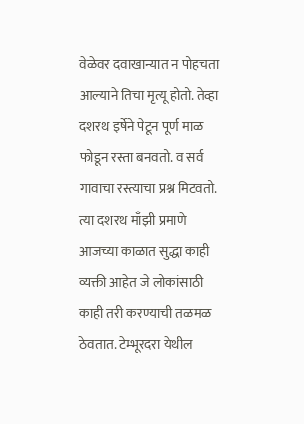वेळेवर दवाखान्यात न पोहचता आल्याने तिचा मृत्यू होतो. तेव्हा दशरथ इर्षेने पेटून पूर्ण माळ फोडून रस्ता बनवतो. व सर्व गावाचा रस्त्याचा प्रश्न मिटवतो.
त्या दशरथ माँझी प्रमाणे आजच्या काळात सुद्धा काही व्यक्ती आहेत जे लोकांसाठी काही तरी करण्याची तळमळ ठेवतात. टेम्भूरदरा येथील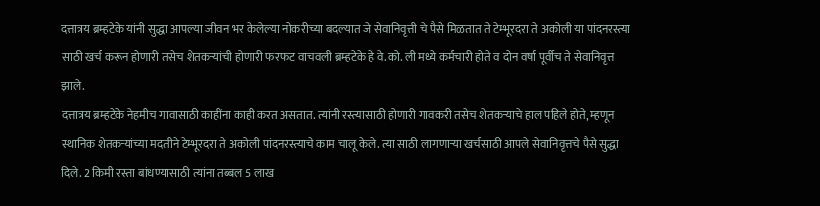दत्तात्रय ब्रम्हटेके यांनी सुद्धा आपल्या जीवन भर केलेल्या नोकरीच्या बदल्यात जे सेवानिवृत्ती चे पैसे मिळतात ते टेम्भूरदरा ते अकोली या पांदनरस्त्या साठी खर्च करून होणारी तसेच शेतकऱ्यांची होणारी फरफट वाचवली ब्रम्हटेके हे वे.को. ली मध्ये कर्मचारी होते व दोन वर्षा पूर्वीच ते सेवानिवृत्त झाले.
दत्तात्रय ब्रम्हटेके नेहमीच गावासाठी काहींना काही करत असतात. त्यांनी रस्त्यासाठी होणारी गावकरी तसेच शेतकऱ्याचे हाल पहिले होते, म्हणून स्थानिक शेतकऱ्यांच्या मदतीने टेम्भूरदरा ते अकोली पांदनरस्त्याचे काम चालू केले. त्या साठी लागणाऱ्या खर्चसाठी आपले सेवानिवृत्तचे पैसे सुद्धा दिले. 2 किमी रस्ता बांधण्यासाठी त्यांना तब्बल 5 लाख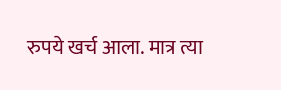रुपये खर्च आला. मात्र त्या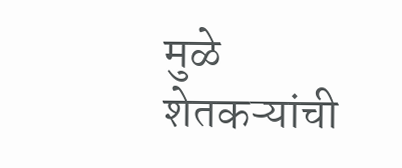मुळे शेतकऱ्यांची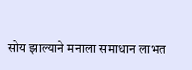सोय झाल्याने मनाला समाधान लाभत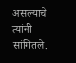असल्याचे त्यांनी सांगितले.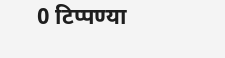0 टिप्पण्या